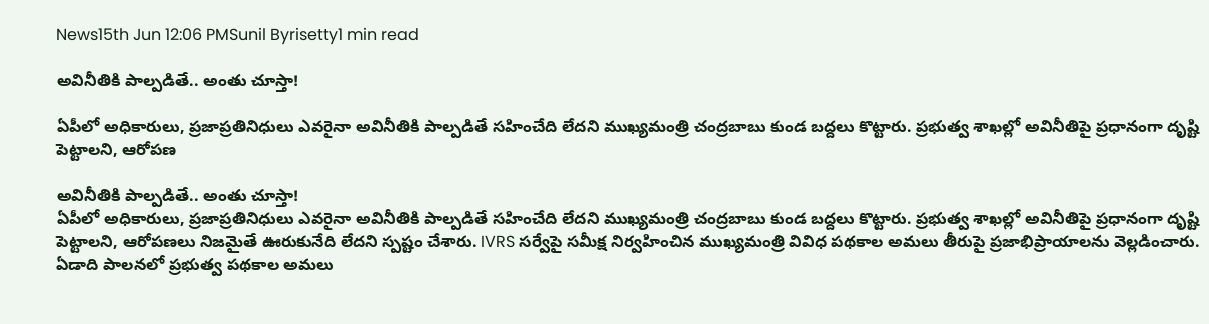News15th Jun 12:06 PMSunil Byrisetty1 min read

అవినీతికి పాల్పడితే.. అంతు చూస్తా!

ఏపీలో అధికారులు, ప్రజాప్రతినిధులు ఎవరైనా అవినీతికి పాల్పడితే సహించేది లేదని ముఖ్యమంత్రి చంద్రబాబు కుండ బద్దలు కొట్టారు. ప్రభుత్వ శాఖల్లో అవినీతిపై ప్రధానంగా దృష్టి పెట్టాలని, ఆరోపణ

అవినీతికి పాల్పడితే.. అంతు చూస్తా!
ఏపీలో అధికారులు, ప్రజాప్రతినిధులు ఎవరైనా అవినీతికి పాల్పడితే సహించేది లేదని ముఖ్యమంత్రి చంద్రబాబు కుండ బద్దలు కొట్టారు. ప్రభుత్వ శాఖల్లో అవినీతిపై ప్రధానంగా దృష్టి పెట్టాలని, ఆరోపణలు నిజమైతే ఊరుకునేది లేదని స్పష్టం చేశారు. IVRS సర్వేపై సమీక్ష నిర్వహించిన ముఖ్యమంత్రి వివిధ పథకాల అమలు తీరుపై ప్రజాభిప్రాయాలను వెల్లడించారు. ఏడాది పాలనలో ప్రభుత్వ పథకాల అమలు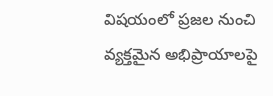విషయంలో ప్రజల నుంచి వ్యక్తమైన అభిప్రాయాలపై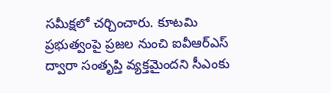సమీక్షలో చర్చించారు. కూటమి ప్రభుత్వంపై ప్రజల నుంచి ఐవీఆర్ఎస్ ద్వారా సంతృప్తి వ్యక్తమైందని సీఎంకు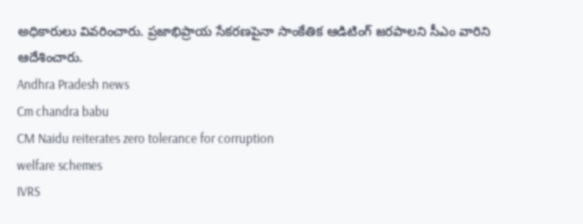అధికారులు వివరించారు. ప్రజాభిప్రాయ సేకరణపైనా సాంకేతిక ఆడిటింగ్‌ జరపాలని సీఎం వారిని ఆదేశించారు.
Andhra Pradesh news
Cm chandra babu
CM Naidu reiterates zero tolerance for corruption
welfare schemes
IVRS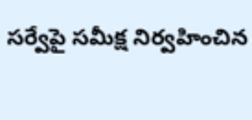సర్వేపై సమీక్ష నిర్వహించిన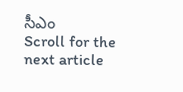సీఎం
Scroll for the next article